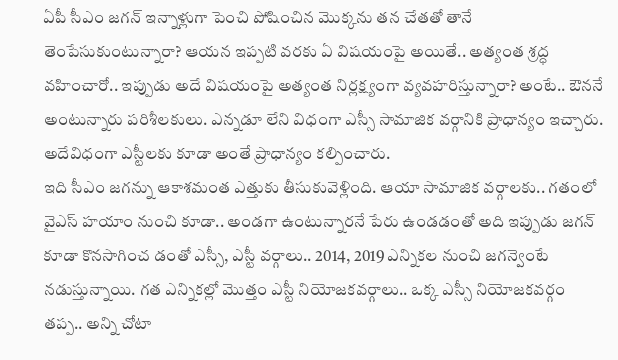ఏపీ సీఎం జగన్ ఇన్నాళ్లుగా పెంచి పోషించిన మొక్కను తన చేతతో తానే తెంపేసుకుంటున్నారా? ఆయన ఇప్పటి వరకు ఏ విషయంపై అయితే.. అత్యంత శ్రద్ధ వహించారో.. ఇప్పుడు అదే విషయంపై అత్యంత నిర్లక్ష్యంగా వ్యవహరిస్తున్నారా? అంటే.. ఔననే అంటున్నారు పరిశీలకులు. ఎన్నడూ లేని విధంగా ఎస్సీ సామాజిక వర్గానికి ప్రాధాన్యం ఇచ్చారు. అదేవిధంగా ఎస్టీలకు కూడా అంతే ప్రాధాన్యం కల్పించారు.
ఇది సీఎం జగన్ను ఆకాశమంత ఎత్తుకు తీసుకువెళ్లింది. ఆయా సామాజిక వర్గాలకు.. గతంలో వైఎస్ హయాం నుంచి కూడా.. అండగా ఉంటున్నారనే పేరు ఉండడంతో అది ఇప్పుడు జగన్ కూడా కొనసాగించ డంతో ఎస్సీ, ఎస్టీ వర్గాలు.. 2014, 2019 ఎన్నికల నుంచి జగన్వెంటే నడుస్తున్నాయి. గత ఎన్నికల్లో మొత్తం ఎస్టీ నియోజకవర్గాలు.. ఒక్క ఎస్సీ నియోజకవర్గం తప్ప.. అన్ని చోటా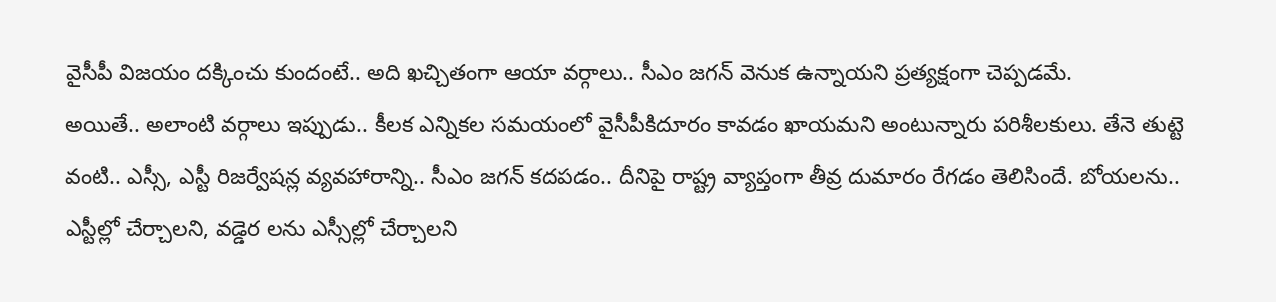వైసీపీ విజయం దక్కించు కుందంటే.. అది ఖచ్చితంగా ఆయా వర్గాలు.. సీఎం జగన్ వెనుక ఉన్నాయని ప్రత్యక్షంగా చెప్పడమే.
అయితే.. అలాంటి వర్గాలు ఇప్పుడు.. కీలక ఎన్నికల సమయంలో వైసీపీకిదూరం కావడం ఖాయమని అంటున్నారు పరిశీలకులు. తేనె తుట్టె వంటి.. ఎస్సీ, ఎస్టీ రిజర్వేషన్ల వ్యవహారాన్ని.. సీఎం జగన్ కదపడం.. దీనిపై రాష్ట్ర వ్యాప్తంగా తీవ్ర దుమారం రేగడం తెలిసిందే. బోయలను.. ఎస్టీల్లో చేర్చాలని, వడ్డెర లను ఎస్సీల్లో చేర్చాలని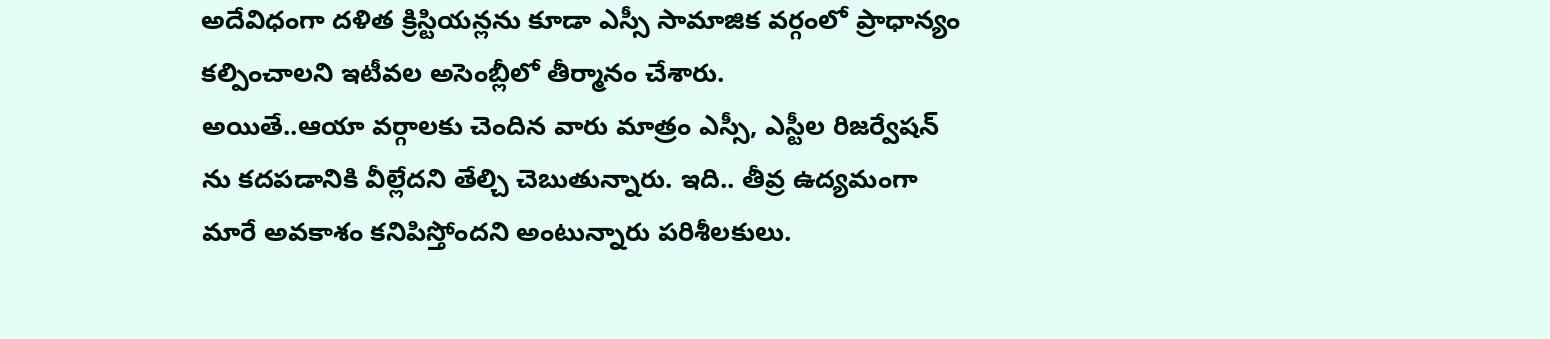అదేవిధంగా దళిత క్రిస్టియన్లను కూడా ఎస్సీ సామాజిక వర్గంలో ప్రాధాన్యం కల్పించాలని ఇటీవల అసెంబ్లీలో తీర్మానం చేశారు.
అయితే..ఆయా వర్గాలకు చెందిన వారు మాత్రం ఎస్సీ, ఎస్టీల రిజర్వేషన్ ను కదపడానికి వీల్లేదని తేల్చి చెబుతున్నారు. ఇది.. తీవ్ర ఉద్యమంగా మారే అవకాశం కనిపిస్తోందని అంటున్నారు పరిశీలకులు.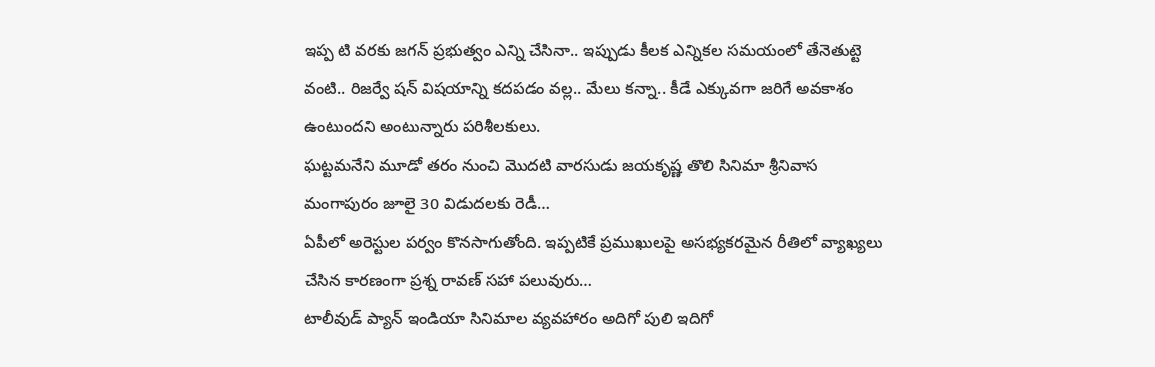ఇప్ప టి వరకు జగన్ ప్రభుత్వం ఎన్ని చేసినా.. ఇప్పుడు కీలక ఎన్నికల సమయంలో తేనెతుట్టె వంటి.. రిజర్వే షన్ విషయాన్ని కదపడం వల్ల.. మేలు కన్నా.. కీడే ఎక్కువగా జరిగే అవకాశం ఉంటుందని అంటున్నారు పరిశీలకులు.
ఘట్టమనేని మూడో తరం నుంచి మొదటి వారసుడు జయకృష్ణ తొలి సినిమా శ్రీనివాస మంగాపురం జూలై 30 విడుదలకు రెడీ…
ఏపీలో అరెస్టుల పర్వం కొనసాగుతోంది. ఇప్పటికే ప్రముఖులపై అసభ్యకరమైన రీతిలో వ్యాఖ్యలు చేసిన కారణంగా ప్రశ్న రావణ్ సహా పలువురు…
టాలీవుడ్ ప్యాన్ ఇండియా సినిమాల వ్యవహారం అదిగో పులి ఇదిగో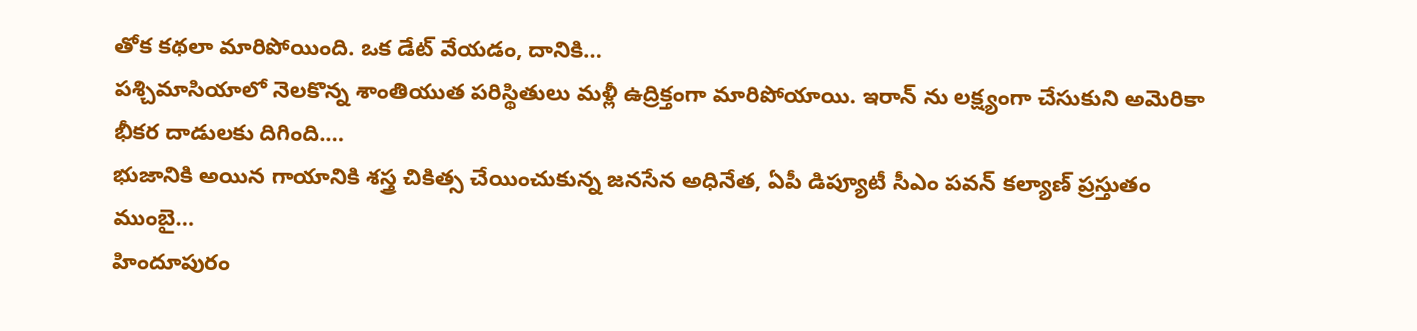తోక కథలా మారిపోయింది. ఒక డేట్ వేయడం, దానికి…
పశ్చిమాసియాలో నెలకొన్న శాంతియుత పరిస్థితులు మళ్లీ ఉద్రిక్తంగా మారిపోయాయి. ఇరాన్ ను లక్ష్యంగా చేసుకుని అమెరికా భీకర దాడులకు దిగింది.…
భుజానికి అయిన గాయానికి శస్త్ర చికిత్స చేయించుకున్న జనసేన అధినేత, ఏపీ డిప్యూటీ సీఎం పవన్ కల్యాణ్ ప్రస్తుతం ముంబై…
హిందూపురం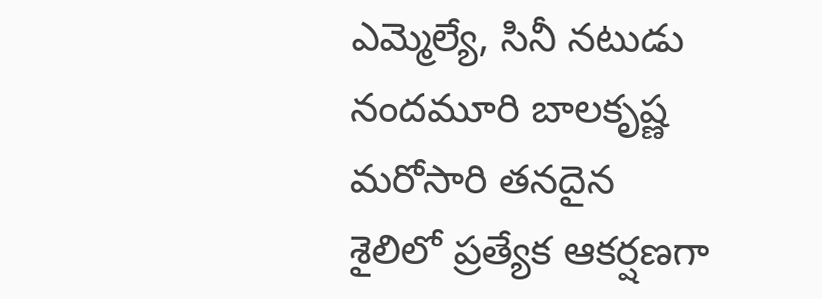ఎమ్మెల్యే, సినీ నటుడు నందమూరి బాలకృష్ణ మరోసారి తనదైన శైలిలో ప్రత్యేక ఆకర్షణగా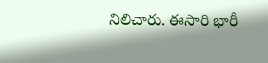నిలిచారు. ఈసారి భారీ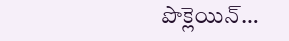పొక్లెయిన్…